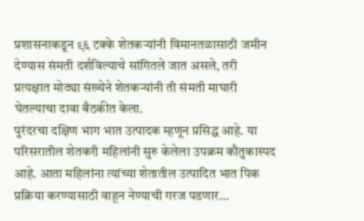प्रशासनाकडून ९६ टक्के शेतकऱ्यांनी विमानतळासाठी जमीन देण्यास संमती दर्शविल्याचे सांगितले जात असले, तरी प्रत्यक्षात मोठ्या संख्येने शेतकऱ्यांनी ती संमती माघारी घेतल्याचा दावा बैठकीत केला.
पुरंदरचा दक्षिण भाग भात उत्पादक म्हणून प्रसिद्ध आहे. या परिसरातील शेतकरी महिलांनी सुरु केलेला उपक्रम कौतुकास्पद आहे. आता महिलांना त्यांच्या शेतातील उत्पादित भात पिक प्रक्रिया करण्यासाठी वाहून नेण्याची गरज पडणार…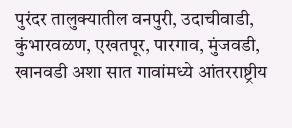पुरंदर तालुक्यातील वनपुरी, उदाचीवाडी, कुंभारवळण, एखतपूर, पारगाव, मुंजवडी, खानवडी अशा सात गावांमध्ये आंतरराष्ट्रीय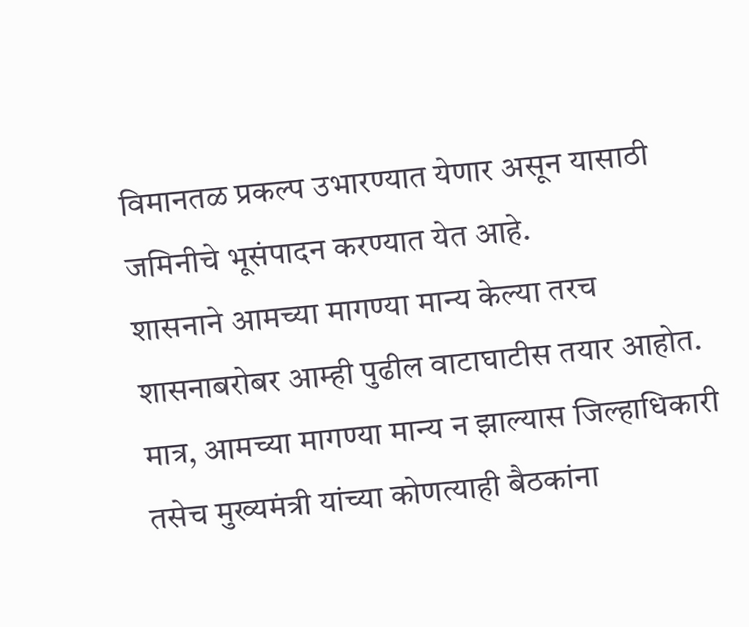विमानतळ प्रकल्प उभारण्यात येणार असून यासाठी जमिनीचे भूसंपादन करण्यात येत आहे.
शासनाने आमच्या मागण्या मान्य केल्या तरच शासनाबरोबर आम्ही पुढील वाटाघाटीस तयार आहोत. मात्र, आमच्या मागण्या मान्य न झाल्यास जिल्हाधिकारी तसेच मुख्यमंत्री यांच्या कोणत्याही बैठकांना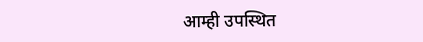आम्ही उपस्थित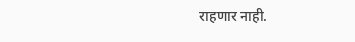राहणार नाही.